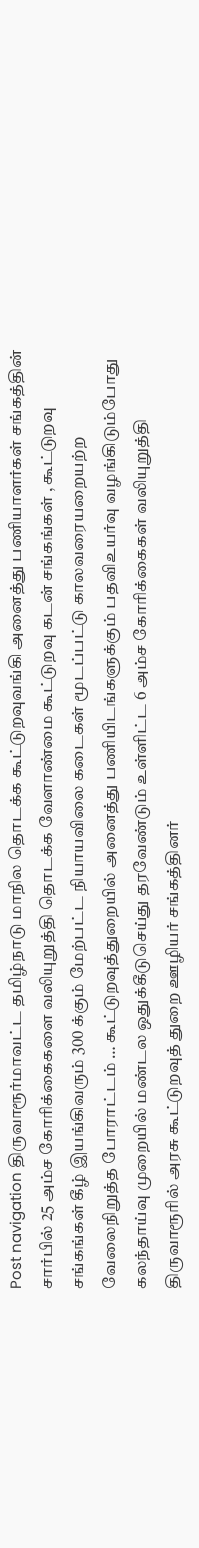Post navigation திருவாரூர்மாவட்ட தமிழ்நாடு மாநில தொடக்க கூட்டுறவுவங்கி அனைத்து பணியாளர்கள் சங்கத்தின் சார்பில் 25 அம்ச கோரிக்கைகளை வலியுறுத்தி தொடக்க வேளாண்மை கூட்டுறவு கடன் சங்கங்கள் , கூட்டுறவு சங்கங்கள் கீழ் இயங்கிவரும் 300 க்கும் மேற்பட்ட நியாயவிலை கடைகள் மூடப்பட்டு காலவரையறையற்ற வேலைநிறுத்த போராட்டம் … கூட்டுறவுத்துறையில் அனைத்து பணியிடங்களுக்கும் பதவிஉயர்வு வழங்கிடும்போது கலந்தாய்வு முறையில் மண்டல ஒதுக்கீடுசெய்து தரவேண்டும் உள்ளிட்ட 6 அம்ச கோரிக்கைகள் வலியுறுத்தி திருவாரூரில் அரசு கூட்டுறவுத் துறை ஊழியர் சங்கத்தினர்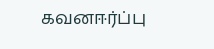கவனஈர்ப்பு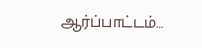ஆர்ப்பாட்டம்…